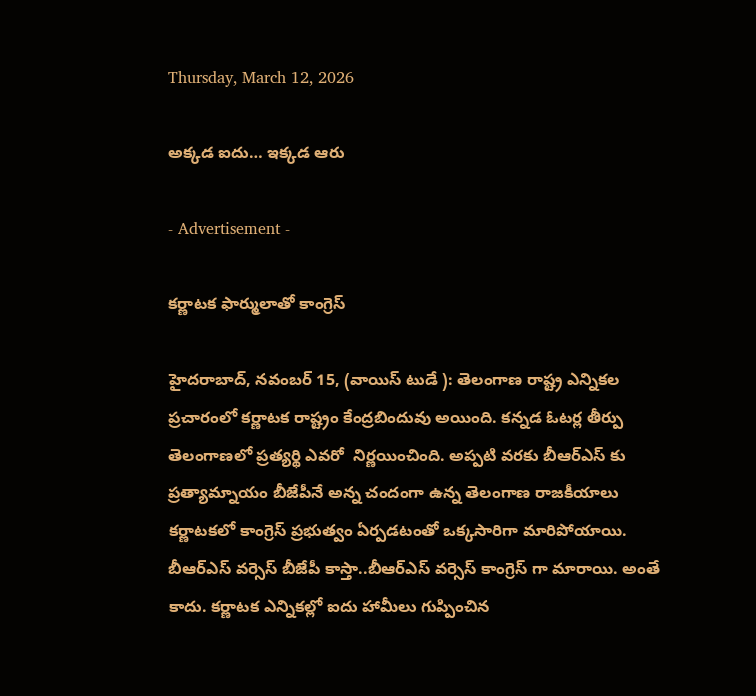Thursday, March 12, 2026

అక్కడ ఐదు… ఇక్కడ ఆరు

- Advertisement -

కర్ణాటక ఫార్ములాతో కాంగ్రెస్

హైదరాబాద్, నవంబర్ 15, (వాయిస్ టుడే ): తెలంగాణ రాష్ట్ర ఎన్నికల ప్రచారంలో కర్ణాటక రాష్ట్రం కేంద్రబిందువు అయింది. కన్నడ ఓటర్ల తీర్పు తెలంగాణలో ప్రత్యర్థి ఎవరో  నిర్ణయించింది. అప్పటి వరకు బీఆర్ఎస్ కు ప్రత్యామ్నాయం బీజేపీనే అన్న చందంగా ఉన్న తెలంగాణ రాజకీయాలు కర్ణాటకలో కాంగ్రెస్ ప్రభుత్వం ఏర్పడటంతో ఒక్కసారిగా మారిపోయాయి. బీఆర్ఎస్ వర్సెస్ బీజేపీ కాస్తా..బీఆర్ఎస్ వర్సెస్ కాంగ్రెస్ గా మారాయి. అంతే కాదు. కర్ణాటక ఎన్నికల్లో ఐదు హామీలు గుప్పించిన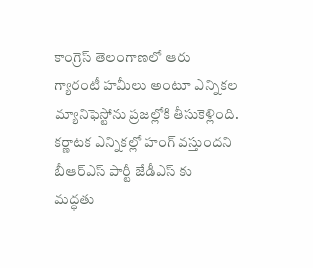కాంగ్రెస్ తెలంగాణలో ఆరు గ్యారంటీ హమీలు అంటూ ఎన్నికల మ్యానిఫెస్టోను ప్రజల్లోకి తీసుకెళ్లింది. కర్ణాటక ఎన్నికల్లో హంగ్ వస్తుందని బీఆర్ఎస్ పార్టీ జేడీఎస్ కు  మద్ధతు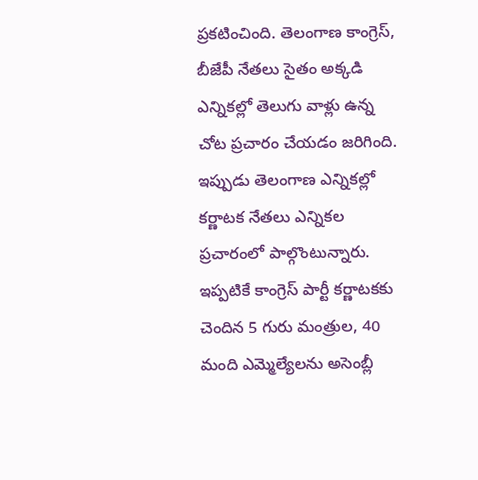ప్రకటించింది. తెలంగాణ కాంగ్రెస్, బీజేపీ నేతలు సైతం అక్కడి ఎన్నికల్లో తెలుగు వాళ్లు ఉన్న చోట ప్రచారం చేయడం జరిగింది. ఇప్పుడు తెలంగాణ ఎన్నికల్లో కర్ణాటక నేతలు ఎన్నికల ప్రచారంలో పాల్గొంటున్నారు. ఇప్పటికే కాంగ్రెస్ పార్టీ కర్ణాటకకు చెందిన 5 గురు మంత్రుల, 40 మంది ఎమ్మెల్యేలను అసెంబ్లీ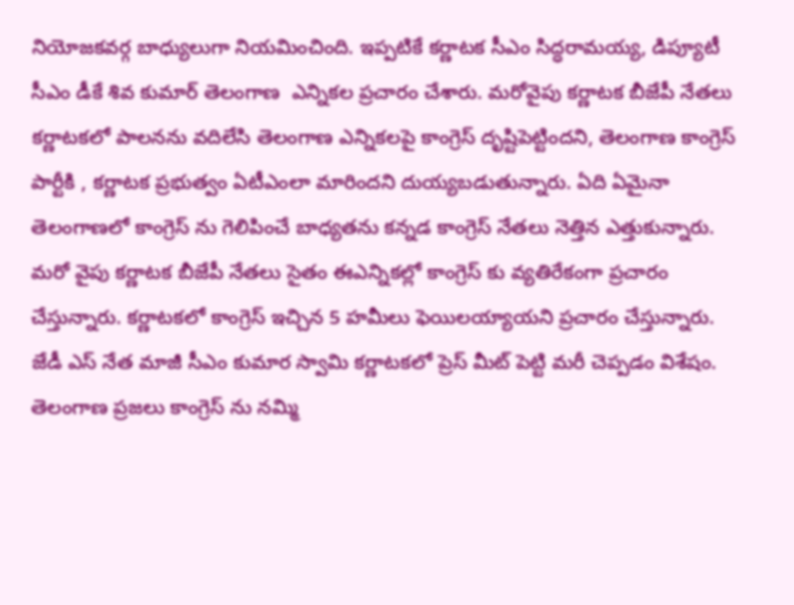నియోజకవర్గ బాధ్యులుగా నియమించింది. ఇప్పటికే కర్ణాటక సీఎం సిద్ధరామయ్య, డిప్యూటీ సీఎం డీకే శివ కుమార్ తెలంగాణ  ఎన్నికల ప్రచారం చేశారు. మరోవైపు కర్ణాటక బీజేపీ నేతలు కర్ణాటకలో పాలనను వదిలేసి తెలంగాణ ఎన్నికలపై కాంగ్రెస్ దృష్టిపెట్టిందని, తెలంగాణ కాంగ్రెస్ పార్టీకి , కర్ణాటక ప్రభుత్వం ఏటీఎంలా మారిందని దుయ్యబడుతున్నారు. ఏది ఏమైనా తెలంగాణలో కాంగ్రెస్ ను గెలిపించే బాధ్యతను కన్నడ కాంగ్రెస్ నేతలు నెత్తిన ఎత్తుకున్నారు. మరో వైపు కర్ణాటక బీజేపీ నేతలు సైతం ఈఎన్నికల్లో కాంగ్రెస్ కు వ్యతిరేకంగా ప్రచారం చేస్తున్నారు. కర్ణాటకలో కాంగ్రెస్ ఇచ్చిన 5 హమీలు ఫెయిలయ్యాయని ప్రచారం చేస్తున్నారు. జేడీ ఎస్ నేత మాజీ సీఎం కుమార స్వామి కర్ణాటకలో ప్రెస్ మీట్ పెట్టి మరీ చెప్పడం విశేషం. తెలంగాణ ప్రజలు కాంగ్రెస్ ను నమ్మి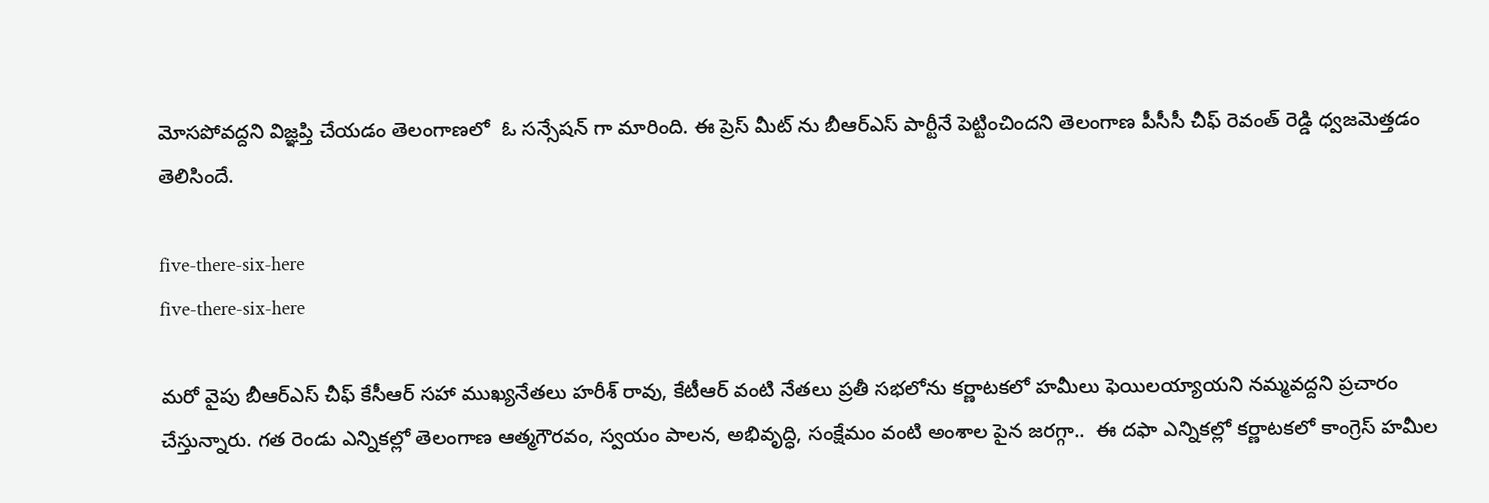మోసపోవద్దని విజ్ఞప్తి చేయడం తెలంగాణలో  ఓ సన్సేషన్ గా మారింది. ఈ ప్రెస్ మీట్ ను బీఆర్ఎస్ పార్టీనే పెట్టించిందని తెలంగాణ పీసీసీ చీఫ్ రెవంత్ రెడ్డి ధ్వజమెత్తడం తెలిసిందే.

five-there-six-here
five-there-six-here

మరో వైపు బీఆర్ఎస్ చీఫ్ కేసీఆర్ సహా ముఖ్యనేతలు హరీశ్ రావు, కేటీఆర్ వంటి నేతలు ప్రతీ సభలోను కర్ణాటకలో హమీలు ఫెయిలయ్యాయని నమ్మవద్దని ప్రచారం చేస్తున్నారు. గత రెండు ఎన్నికల్లో తెలంగాణ ఆత్మగౌరవం, స్వయం పాలన, అభివృద్ధి, సంక్షేమం వంటి అంశాల పైన జరగ్గా..  ఈ దఫా ఎన్నికల్లో కర్ణాటకలో కాంగ్రెస్ హమీల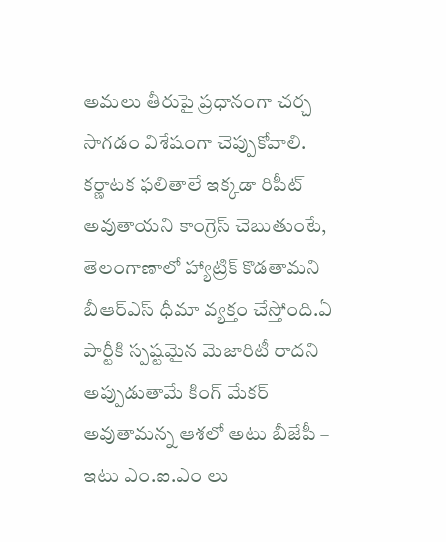అమలు తీరుపై ప్రధానంగా చర్చ సాగడం విశేషంగా చెప్పుకోవాలి. కర్ణాటక ఫలితాలే ఇక్కడా రిపీట్ అవుతాయని కాంగ్రెస్ చెబుతుంటే, తెలంగాణాలో హ్యాట్రిక్ కొడతామని బీఆర్ఎస్ ధీమా వ్యక్తం చేస్తోంది.ఏ పార్టీకి స్పష్టమైన మెజారిటీ రాదని అప్పుడుతామే కింగ్ మేకర్ అవుతామన్న ఆశలో అటు బీజేపీ – ఇటు ఎం.ఐ.ఎం లు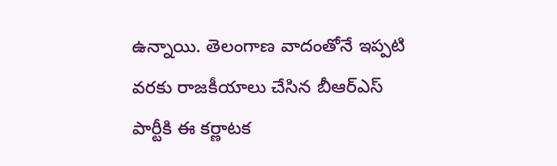ఉన్నాయి. తెలంగాణ వాదంతోనే ఇప్పటి వరకు రాజకీయాలు చేసిన బీఆర్ఎస్ పార్టీకి ఈ కర్ణాటక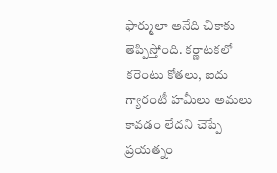ఫార్ములా అనేది చికాకు తెప్పిస్తోంది. కర్ణాటకలో  కరెంటు కోతలు, ఐదు గ్యారంటీ హమీలు అమలు కావడం లేదని చెప్పే ప్రయత్నం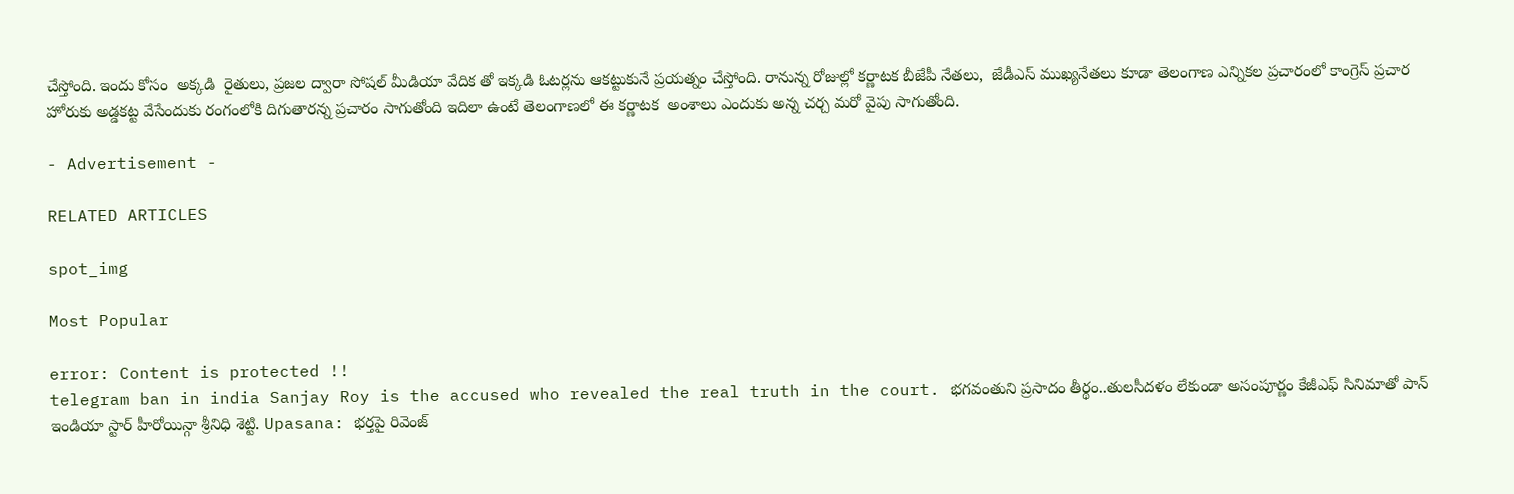చేస్తోంది. ఇందు కోసం  అక్కడి  రైతులు, ప్రజల ద్వారా సోషల్ మీడియా వేదిక తో ఇక్కడి ఓటర్లను ఆకట్టుకునే ప్రయత్నం చేస్తోంది. రానున్న రోజుల్లో కర్ణాటక బీజేపీ నేతలు,  జేడీఎస్ ముఖ్యనేతలు కూడా తెలంగాణ ఎన్నికల ప్రచారంలో కాంగ్రెస్ ప్రచార హోరుకు అడ్డకట్ట వేసేందుకు రంగంలోకి దిగుతారన్న ప్రచారం సాగుతోంది ఇదిలా ఉంటే తెలంగాణలో ఈ కర్ణాటక  అంశాలు ఎందుకు అన్న చర్చ మరో వైపు సాగుతోంది.

- Advertisement -

RELATED ARTICLES

spot_img

Most Popular

error: Content is protected !!
telegram ban in india Sanjay Roy is the accused who revealed the real truth in the court. భగవంతుని ప్రసాదం తీర్థం..తులసీదళం లేకుండా అసంపూర్ణం కేజీఎఫ్ సినిమాతో పాన్ ఇండియా స్టార్ హీరోయిన్గా శ్రీనిధి శెట్టి. Upasana: భర్తపై రివెంజ్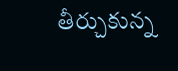తీర్చుకున్న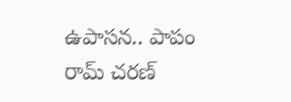ఉపాసన.. పాపం రామ్ చరణ్